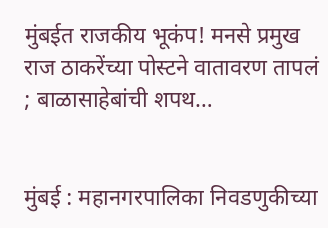मुंबईत राजकीय भूकंप! मनसे प्रमुख राज ठाकरेंच्या पोस्टने वातावरण तापलं ; बाळासाहेबांची शपथ…


मुंबई : महानगरपालिका निवडणुकीच्या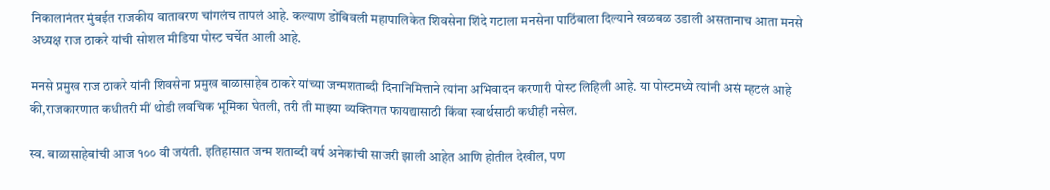निकालानंतर मुंबईत राजकीय वातावरण चांगलंच तापलं आहे. कल्याण डोंबिवली महापालिकेत शिवसेना शिंदे गटाला मनसेना पाठिंबाला दिल्याने खळबळ उडाली असतानाच आता मनसे अध्यक्ष राज ठाकरे यांची सोशल मीडिया पोस्ट चर्चेत आली आहे.

मनसे प्रमुख राज ठाकरे यांनी शिवसेना प्रमुख बाळासाहेब ठाकरे यांच्या जन्मशताब्दी दिनानिमित्ताने त्यांना अभिवादन करणारी पोस्ट लिहिली आहे. या पोस्टमध्ये त्यांनी असं म्हटलं आहे की,राजकारणात कधीतरी मीं थोडी लवचिक भूमिका घेतली, तरी ती माझ्या व्यक्तिगत फायद्यासाठी किंवा स्वार्थसाठी कधीही नसेल.

स्व. बाळासाहेबांची आज १०० वी जयंती. इतिहासात जन्म शताब्दी वर्ष अनेकांची साजरी झाली आहेत आणि होतील देखील, पण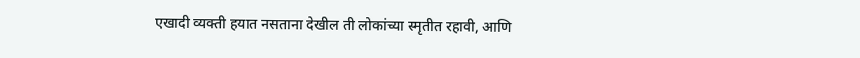एखादी व्यक्ती हयात नसताना देखील ती लोकांच्या स्मृतीत रहावी, आणि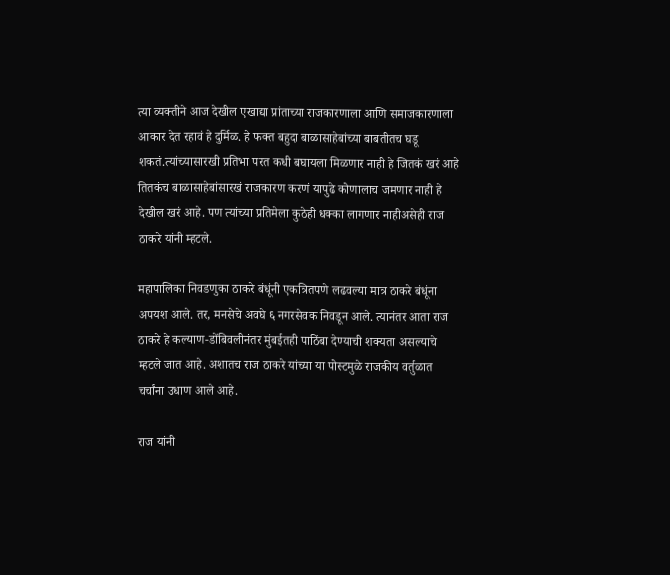त्या व्यक्तीने आज देखील एखाद्या प्रांताच्या राजकारणाला आणि समाजकारणाला आकार देत रहावं हे दुर्मिळ. हे फक्त बहुदा बाळासाहेबांच्या बाबतीतच घडू शकतं.त्यांच्यासारखी प्रतिभा परत कधी बघायला मिळणार नाही हे जितकं खरं आहे तितकंच बाळासाहेबांसारखं राजकारण करणं यापुढे कोणालाच जमणार नाही हे देखील खरं आहे. पण त्यांच्या प्रतिमेला कुठेही धक्का लागणार नाहीअसेही राज ठाकरे यांनी म्हटले.

महापालिका निवडणुका ठाकरे बंधूंनी एकत्रितपणे लढवल्या मात्र ठाकरे बंधूंना अपयश आले. तर, मनसेचे अवघे ६ नगरसेवक निवडून आले. त्यानंतर आता राज ठाकरे हे कल्याण-डोंबिवलीनंतर मुंबईतही पाठिंबा देण्याची शक्यता असल्याचे म्हटले जात आहे. अशातच राज ठाकरे यांच्या या पोस्टमुळे राजकीय वर्तुळात चर्चांना उधाण आले आहे.

राज यांनी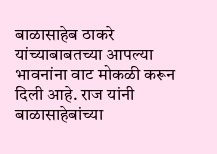बाळासाहेब ठाकरे यांच्याबाबतच्या आपल्या भावनांना वाट मोकळी करून दिली आहे. राज यांनी बाळासाहेबांच्या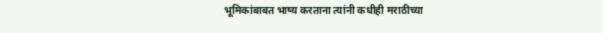भूमिकांबाबत भाष्य करताना त्यांनी कधीही मराठीच्या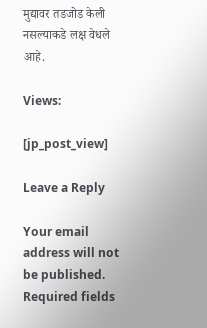मुद्यावर तडजोड केली नसल्याकडे लक्ष वेधले आहे.

Views:

[jp_post_view]

Leave a Reply

Your email address will not be published. Required fields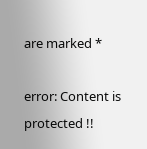are marked *

error: Content is protected !!